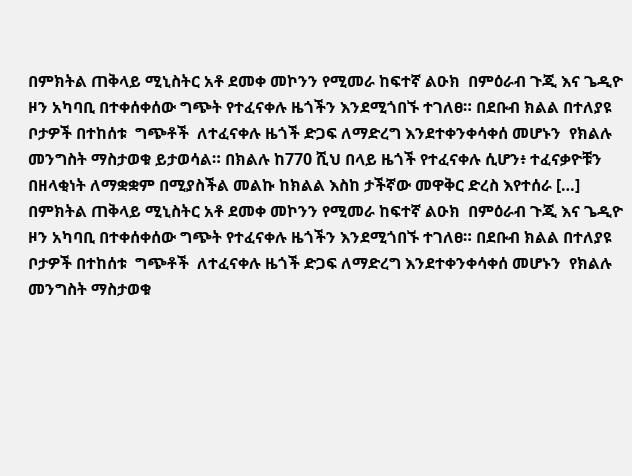በምክትል ጠቅላይ ሚኒስትር አቶ ደመቀ መኮንን የሚመራ ከፍተኛ ልዑክ  በምዕራብ ጉጂ እና ጌዲዮ ዞን አካባቢ በተቀሰቀሰው ግጭት የተፈናቀሉ ዜጎችን እንደሚጎበኙ ተገለፀ። በደቡብ ክልል በተለያዩ ቦታዎች በተከሰቱ  ግጭቶች  ለተፈናቀሉ ዜጎች ድጋፍ ለማድረግ እንደተቀንቀሳቀሰ መሆኑን  የክልሉ መንግስት ማስታወቁ ይታወሳል። በክልሉ ከ770 ሺህ በላይ ዜጎች የተፈናቀሉ ሲሆን፥ ተፈናቃዮቹን በዘላቂነት ለማቋቋም በሚያስችል መልኩ ከክልል እስከ ታችኛው መዋቅር ድረስ እየተሰራ […]
በምክትል ጠቅላይ ሚኒስትር አቶ ደመቀ መኮንን የሚመራ ከፍተኛ ልዑክ  በምዕራብ ጉጂ እና ጌዲዮ ዞን አካባቢ በተቀሰቀሰው ግጭት የተፈናቀሉ ዜጎችን እንደሚጎበኙ ተገለፀ። በደቡብ ክልል በተለያዩ ቦታዎች በተከሰቱ  ግጭቶች  ለተፈናቀሉ ዜጎች ድጋፍ ለማድረግ እንደተቀንቀሳቀሰ መሆኑን  የክልሉ መንግስት ማስታወቁ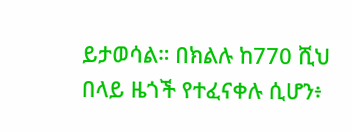ይታወሳል። በክልሉ ከ770 ሺህ በላይ ዜጎች የተፈናቀሉ ሲሆን፥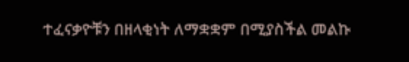ተፈናቃዮቹን በዘላቂነት ለማቋቋም በሚያስችል መልኩ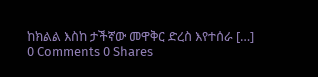ከክልል እስከ ታችኛው መዋቅር ድረስ እየተሰራ […]
0 Comments 0 Shares